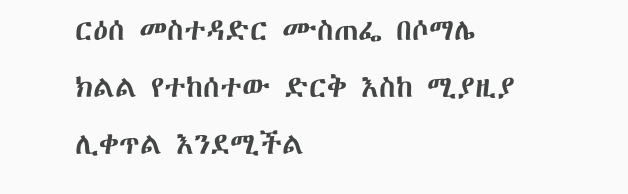ርዕሰ መስተዳድር ሙስጠፌ በሶማሌ ክልል የተከሰተው ድርቅ እስከ ሚያዚያ ሊቀጥል እንደሚችል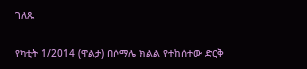ገለጹ

የካቲት 1/2014 (ዋልታ) በሶማሌ ክልል የተከሰተው ድርቅ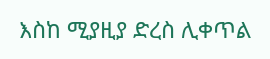እስከ ሚያዚያ ድረስ ሊቀጥል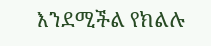እንደሚችል የክልሉ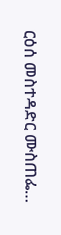ርዕሰ መስተዳድር ሙስጠፌ…